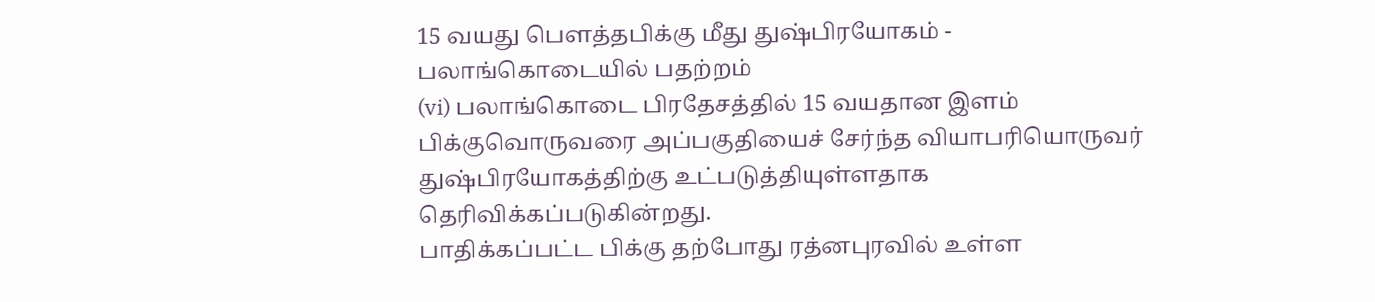15 வயது பௌத்தபிக்கு மீது துஷ்பிரயோகம் - பலாங்கொடையில் பதற்றம்
(vi) பலாங்கொடை பிரதேசத்தில் 15 வயதான இளம் பிக்குவொருவரை அப்பகுதியைச் சேர்ந்த வியாபரியொருவர் துஷ்பிரயோகத்திற்கு உட்படுத்தியுள்ளதாக தெரிவிக்கப்படுகின்றது.
பாதிக்கப்பட்ட பிக்கு தற்போது ரத்னபுரவில் உள்ள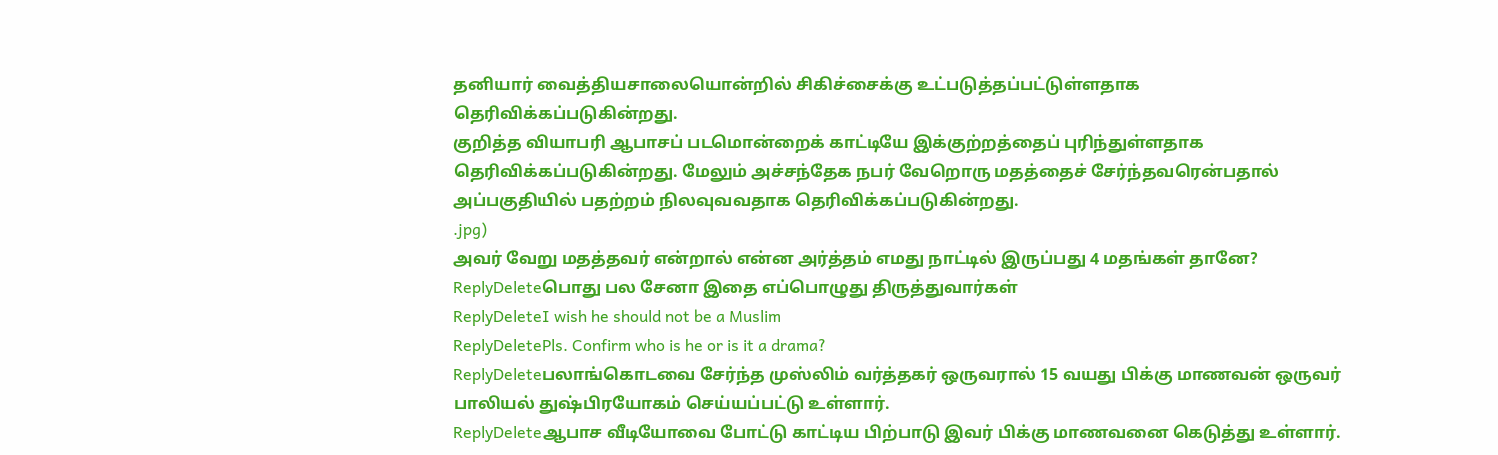தனியார் வைத்தியசாலையொன்றில் சிகிச்சைக்கு உட்படுத்தப்பட்டுள்ளதாக தெரிவிக்கப்படுகின்றது.
குறித்த வியாபரி ஆபாசப் படமொன்றைக் காட்டியே இக்குற்றத்தைப் புரிந்துள்ளதாக தெரிவிக்கப்படுகின்றது. மேலும் அச்சந்தேக நபர் வேறொரு மதத்தைச் சேர்ந்தவரென்பதால் அப்பகுதியில் பதற்றம் நிலவுவவதாக தெரிவிக்கப்படுகின்றது.
.jpg)
அவர் வேறு மதத்தவர் என்றால் என்ன அர்த்தம் எமது நாட்டில் இருப்பது 4 மதங்கள் தானே?
ReplyDeleteபொது பல சேனா இதை எப்பொழுது திருத்துவார்கள்
ReplyDeleteI wish he should not be a Muslim
ReplyDeletePls. Confirm who is he or is it a drama?
ReplyDeleteபலாங்கொடவை சேர்ந்த முஸ்லிம் வர்த்தகர் ஒருவரால் 15 வயது பிக்கு மாணவன் ஒருவர் பாலியல் துஷ்பிரயோகம் செய்யப்பட்டு உள்ளார்.
ReplyDeleteஆபாச வீடியோவை போட்டு காட்டிய பிற்பாடு இவர் பிக்கு மாணவனை கெடுத்து உள்ளார்.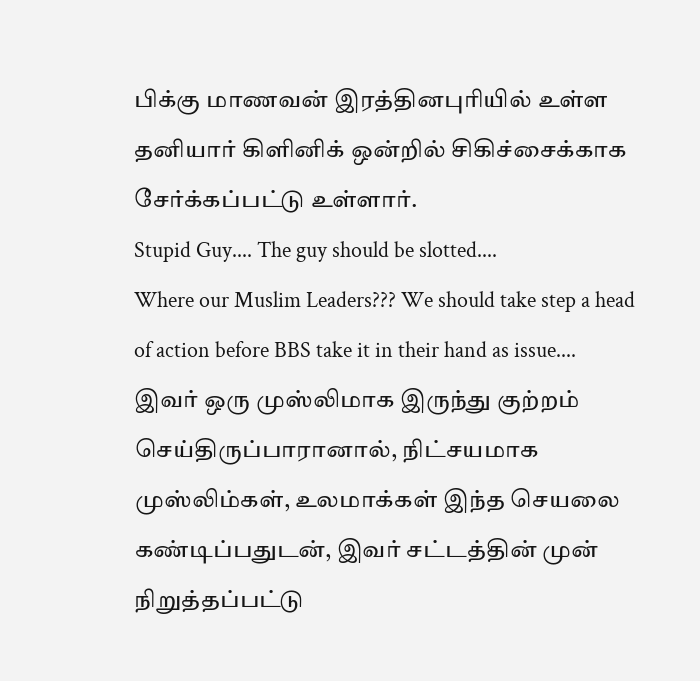பிக்கு மாணவன் இரத்தினபுரியில் உள்ள தனியார் கிளினிக் ஒன்றில் சிகிச்சைக்காக சேர்க்கப்பட்டு உள்ளார்.
Stupid Guy.... The guy should be slotted....
Where our Muslim Leaders??? We should take step a head of action before BBS take it in their hand as issue....
இவர் ஒரு முஸ்லிமாக இருந்து குற்றம் செய்திருப்பாரானால், நிட்சயமாக முஸ்லிம்கள், உலமாக்கள் இந்த செயலை கண்டிப்பதுடன், இவர் சட்டத்தின் முன் நிறுத்தப்பட்டு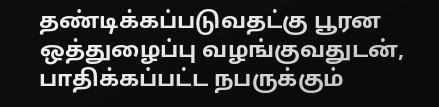தண்டிக்கப்படுவதட்கு பூரன ஒத்துழைப்பு வழங்குவதுடன், பாதிக்கப்பட்ட நபருக்கும்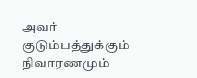அவர் குடும்பத்துக்கும் நிவாரணமும்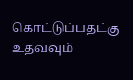கொட்டுப்பதட்கு உதவவும்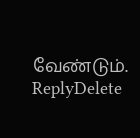வேண்டும்.
ReplyDelete